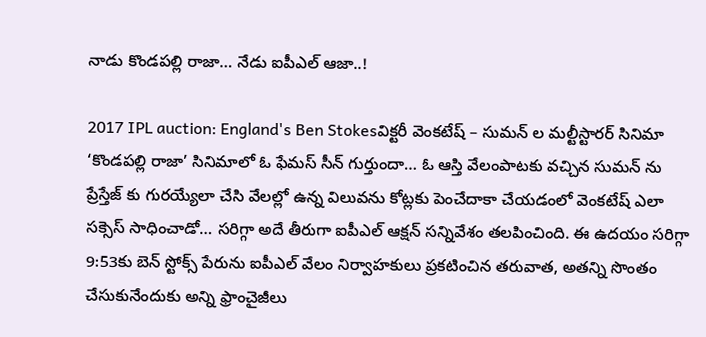నాడు కొండపల్లి రాజా… నేడు ఐపీఎల్ ఆజా..!

2017 IPL auction: England's Ben Stokesవిక్టరీ వెంకటేష్ – సుమన్ ల మల్టీస్టారర్ సినిమా ‘కొండపల్లి రాజా’ సినిమాలో ఓ ఫేమస్ సీన్ గుర్తుందా… ఓ ఆస్తి వేలంపాటకు వచ్చిన సుమన్ ను ప్రేస్తేజ్ కు గురయ్యేలా చేసి వేలల్లో ఉన్న విలువను కోట్లకు పెంచేదాకా చేయడంలో వెంకటేష్ ఎలా సక్సెస్ సాధించాడో… సరిగ్గా అదే తీరుగా ఐపీఎల్ ఆక్షన్ సన్నివేశం తలపించింది. ఈ ఉదయం సరిగ్గా 9:53కు బెన్ స్టోక్స్ పేరును ఐపీఎల్ వేలం నిర్వాహకులు ప్రకటించిన తరువాత, అతన్ని సొంతం చేసుకునేందుకు అన్ని ఫ్రాంచైజీలు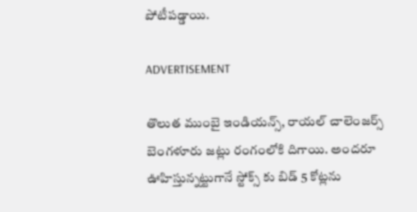పోటీపడ్డాయి.

ADVERTISEMENT

తొలుత ముంబై ఇండియన్స్, రాయల్ చాలెంజర్స్ బెంగళూరు జట్లు రంగంలోకి దిగాయి. అందరూ ఊహిస్తున్నట్టుగానే స్టోక్స్ కు బిడ్ 5 కోట్లను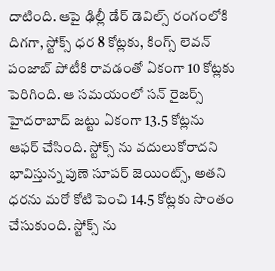దాటింది. ఆపై ఢిల్లీ డేర్ డెవిల్స్ రంగంలోకి దిగగా, స్టోక్స్ ధర 8 కోట్లకు, కింగ్స్ లెవన్ పంజాబ్ పోటీకి రావడంతో ఏకంగా 10 కోట్లకు పెరిగింది. ఆ సమయంలో సన్ రైజర్స్ హైదరాబాద్ జట్టు ఏకంగా 13.5 కోట్లను ఆఫర్ చేసింది. స్టోక్స్ ను వదులుకోరాదని భావిస్తున్న పుణె సూపర్ జెయింట్స్, అతని ధరను మరో కోటి పెంచి 14.5 కోట్లకు సొంతం చేసుకుంది. స్టోక్స్ ను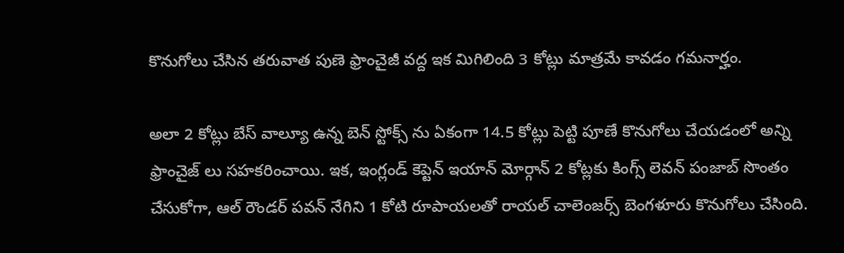కొనుగోలు చేసిన తరువాత పుణె ఫ్రాంచైజీ వద్ద ఇక మిగిలింది 3 కోట్లు మాత్రమే కావడం గమనార్హం.

అలా 2 కోట్లు బేస్ వాల్యూ ఉన్న బెన్ స్టోక్స్ ను ఏకంగా 14.5 కోట్లు పెట్టి పూణే కొనుగోలు చేయడంలో అన్ని ఫ్రాంచైజ్ లు సహకరించాయి. ఇక, ఇంగ్లండ్ కెప్టెన్ ఇయాన్ మోర్గాన్ 2 కోట్లకు కింగ్స్ లెవన్ పంజాబ్ సొంతం చేసుకోగా, ఆల్ రౌండర్ పవన్ నేగిని 1 కోటి రూపాయలతో రాయల్ చాలెంజర్స్ బెంగళూరు కొనుగోలు చేసింది.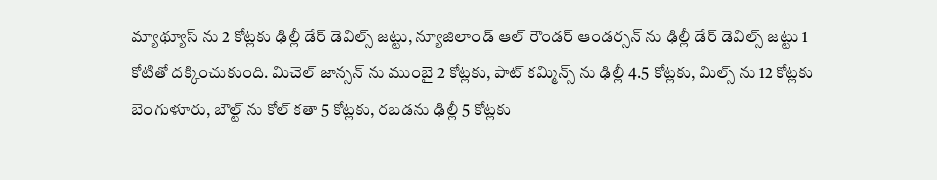మ్యాథ్యూస్ ను 2 కోట్లకు ఢిల్లీ డేర్ డెవిల్స్ జట్టు, న్యూజిలాండ్ ఆల్ రౌండర్ ఆండర్సన్ ను ఢిల్లీ డేర్ డెవిల్స్ జట్టు 1 కోటితో దక్కించుకుంది. మిచెల్ జాన్సన్ ను ముంబై 2 కోట్లకు, పాట్ కమ్మిన్స్ ను ఢిల్లీ 4.5 కోట్లకు, మిల్స్ ను 12 కోట్లకు బెంగుళూరు, బౌల్ట్ ను కోల్ కతా 5 కోట్లకు, రబడను ఢిల్లీ 5 కోట్లకు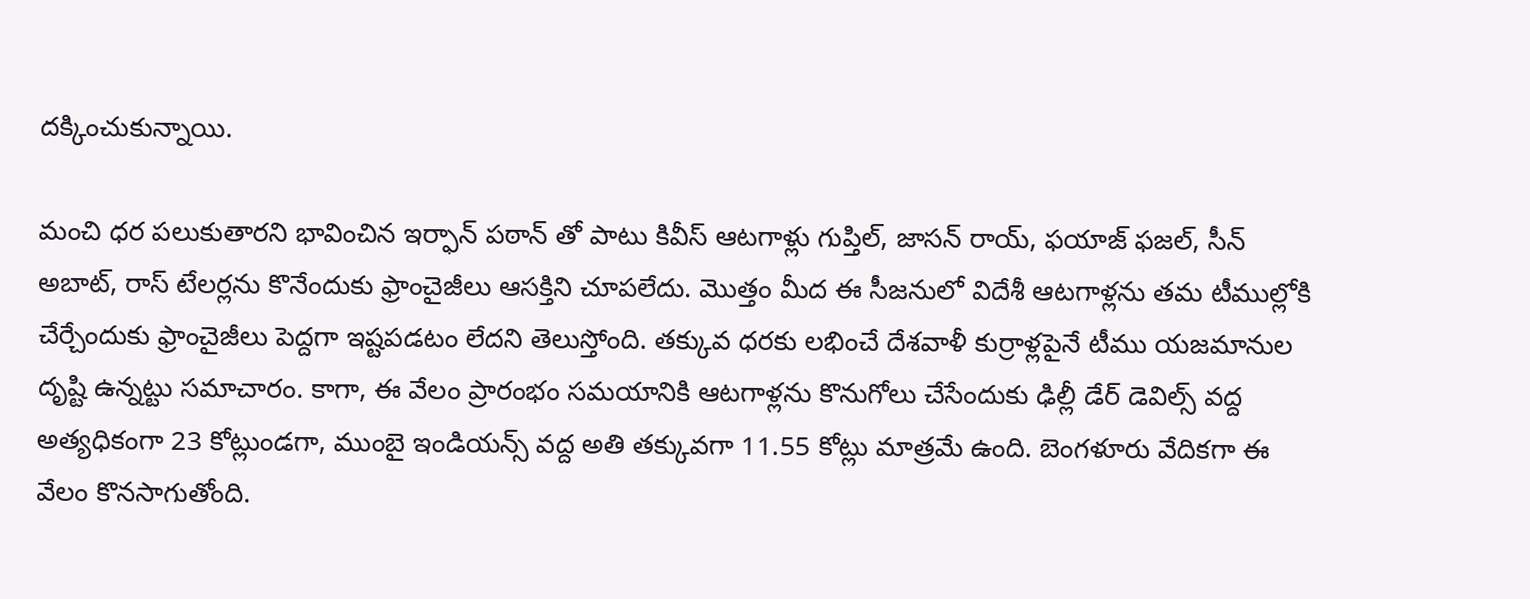దక్కించుకున్నాయి.

మంచి ధర పలుకుతారని భావించిన ఇర్ఫాన్ పఠాన్ తో పాటు కివీస్ ఆటగాళ్లు గుప్తిల్, జాసన్ రాయ్, ఫయాజ్ ఫజల్, సీన్ అబాట్, రాస్ టేలర్లను కొనేందుకు ఫ్రాంచైజీలు ఆసక్తిని చూపలేదు. మొత్తం మీద ఈ సీజనులో విదేశీ ఆటగాళ్లను తమ టీముల్లోకి చేర్చేందుకు ఫ్రాంచైజీలు పెద్దగా ఇష్టపడటం లేదని తెలుస్తోంది. తక్కువ ధరకు లభించే దేశవాళీ కుర్రాళ్లపైనే టీము యజమానుల దృష్టి ఉన్నట్టు సమాచారం. కాగా, ఈ వేలం ప్రారంభం సమయానికి ఆటగాళ్లను కొనుగోలు చేసేందుకు ఢిల్లీ డేర్ డెవిల్స్ వద్ద అత్యధికంగా 23 కోట్లుండగా, ముంబై ఇండియన్స్ వద్ద అతి తక్కువగా 11.55 కోట్లు మాత్రమే ఉంది. బెంగళూరు వేదికగా ఈ వేలం కొనసాగుతోంది.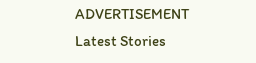ADVERTISEMENT
Latest Stories